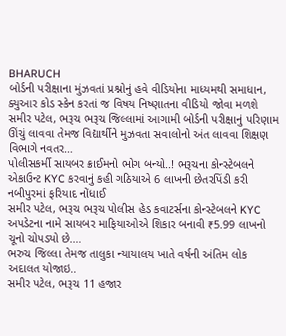BHARUCH
બોર્ડની પરીક્ષાના મુંઝવતાં પ્રશ્નોનું હવે વીડિયોના માધ્યમથી સમાધાન, ક્યુઆર કોડ સ્કેન કરતાં જ વિષય નિષ્ણાતના વીડિયો જોવા મળશે
સમીર પટેલ, ભરૂચ ભરૂચ જિલ્લામાં આગામી બોર્ડની પરીક્ષાનું પરિણામ ઊંચું લાવવા તેમજ વિદ્યાર્થીને મુઝવતા સવાલોનો અંત લાવવા શિક્ષણ વિભાગે નવતર…
પોલીસકર્મી સાયબર ક્રાઈમનો ભોગ બન્યો..! ભરૂચના કોન્સ્ટેબલને એકાઉન્ટ KYC કરવાનું કહી ગઠિયાએ 6 લાખની છેતરપિંડી કરી નબીપુરમાં ફરિયાદ નોંધાઈ
સમીર પટેલ, ભરૂચ ભરૂચ પોલીસ હેડ કવાટર્સના કોન્સ્ટેબલને KYC અપડેટના નામે સાયબર માફિયાઓએ શિકાર બનાવી ₹5.99 લાખનો ચૂનો ચોપડ્યો છે.…
ભરુચ જિલ્લા તેમજ તાલુકા ન્યાયાલય ખાતે વર્ષની અંતિમ લોક અદાલત યોજાઇ..
સમીર પટેલ, ભરૂચ 11 હજાર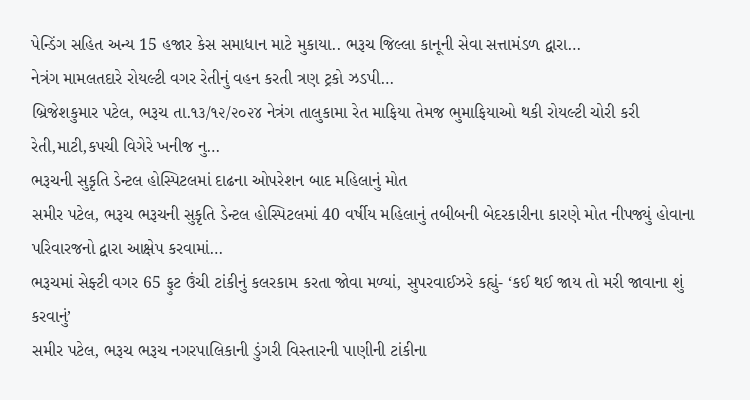પેન્ડિંગ સહિત અન્ય 15 હજાર કેસ સમાધાન માટે મુકાયા.. ભરૂચ જિલ્લા કાનૂની સેવા સત્તામંડળ દ્વારા…
નેત્રંગ મામલતદારે રોયલ્ટી વગર રેતીનું વહન કરતી ત્રણ ટ્રકો ઝડપી…
બ્રિજેશકુમાર પટેલ, ભરૂચ તા.૧૩/૧૨/૨૦૨૪ નેત્રંગ તાલુકામા રેત માફિયા તેમજ ભુમાફિયાઓ થકી રોયલ્ટી ચોરી કરી રેતી,માટી,કપચી વિગેરે ખનીજ નુ…
ભરૂચની સુકૃતિ ડેન્ટલ હોસ્પિટલમાં દાઢના ઓપરેશન બાદ મહિલાનું મોત
સમીર પટેલ, ભરૂચ ભરૂચની સુકૃતિ ડેન્ટલ હોસ્પિટલમાં 40 વર્ષીય મહિલાનું તબીબની બેદરકારીના કારણે મોત નીપજ્યું હોવાના પરિવારજનો દ્વારા આક્ષેપ કરવામાં…
ભરૂચમાં સેફ્ટી વગર 65 ફુટ ઉંચી ટાંકીનું કલરકામ કરતા જોવા મળ્યાં, સુપરવાઈઝરે કહ્યું- ‘કઈ થઈ જાય તો મરી જાવાના શું કરવાનું’
સમીર પટેલ, ભરૂચ ભરૂચ નગરપાલિકાની ડુંગરી વિસ્તારની પાણીની ટાંકીના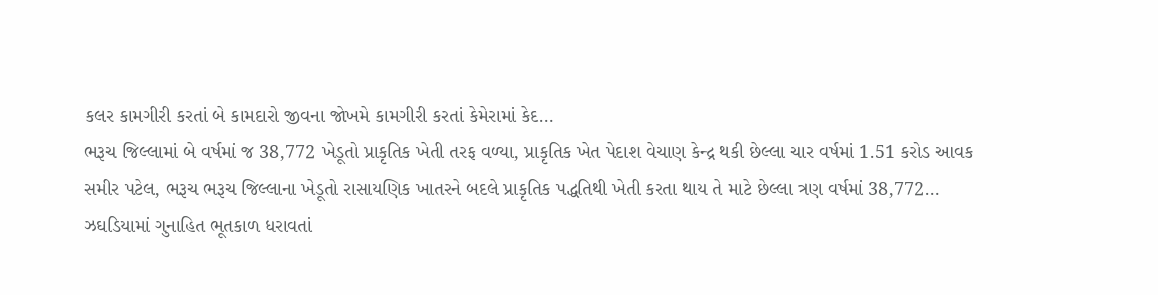કલર કામગીરી કરતાં બે કામદારો જીવના જોખમે કામગીરી કરતાં કેમેરામાં કેદ…
ભરૂચ જિલ્લામાં બે વર્ષમાં જ 38,772 ખેડૂતો પ્રાકૃતિક ખેતી તરફ વળ્યા, પ્રાકૃતિક ખેત પેદાશ વેચાણ કેન્દ્ર થકી છેલ્લા ચાર વર્ષમાં 1.51 કરોડ આવક
સમીર પટેલ, ભરૂચ ભરૂચ જિલ્લાના ખેડૂતો રાસાયણિક ખાતરને બદલે પ્રાકૃતિક પદ્ધતિથી ખેતી કરતા થાય તે માટે છેલ્લા ત્રણ વર્ષમાં 38,772…
ઝઘડિયામાં ગુનાહિત ભૂતકાળ ધરાવતાં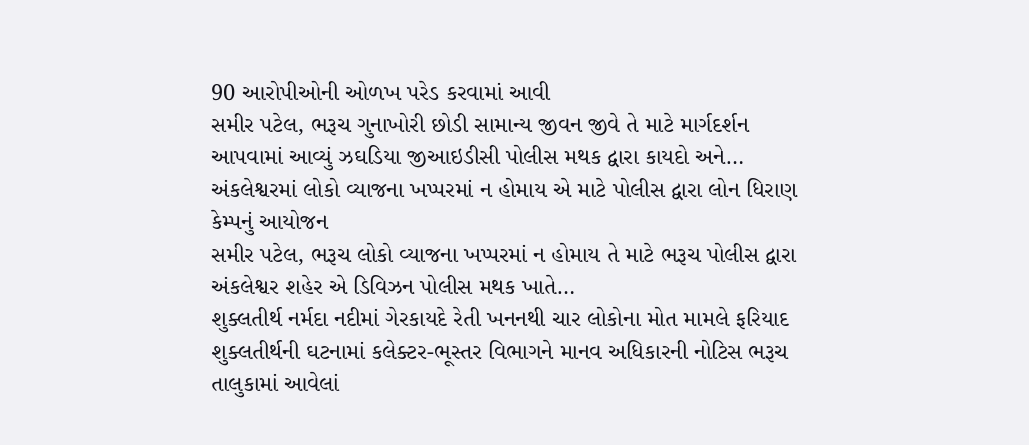90 આરોપીઓની ઓળખ પરેડ કરવામાં આવી
સમીર પટેલ, ભરૂચ ગુનાખોરી છોડી સામાન્ય જીવન જીવે તે માટે માર્ગદર્શન આપવામાં આવ્યું ઝઘડિયા જીઆઇડીસી પોલીસ મથક દ્વારા કાયદો અને…
અંકલેશ્વરમાં લોકો વ્યાજના ખપ્પરમાં ન હોમાય એ માટે પોલીસ દ્વારા લોન ધિરાણ કેમ્પનું આયોજન
સમીર પટેલ, ભરૂચ લોકો વ્યાજના ખપ્પરમાં ન હોમાય તે માટે ભરૂચ પોલીસ દ્વારા અંકલેશ્વર શહેર એ ડિવિઝન પોલીસ મથક ખાતે…
શુક્લતીર્થ નર્મદા નદીમાં ગેરકાયદે રેતી ખનનથી ચાર લોકોના મોત મામલે ફરિયાદ
શુક્લતીર્થની ઘટનામાં કલેક્ટર-ભૂસ્તર વિભાગને માનવ અધિકારની નોટિસ ભરૂચ તાલુકામાં આવેલાં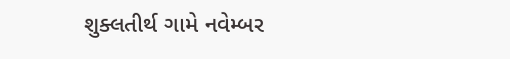શુક્લતીર્થ ગામે નવેમ્બર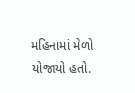મહિનામાં મેળો યોજાયો હતો.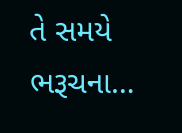તે સમયે ભરૂચના…